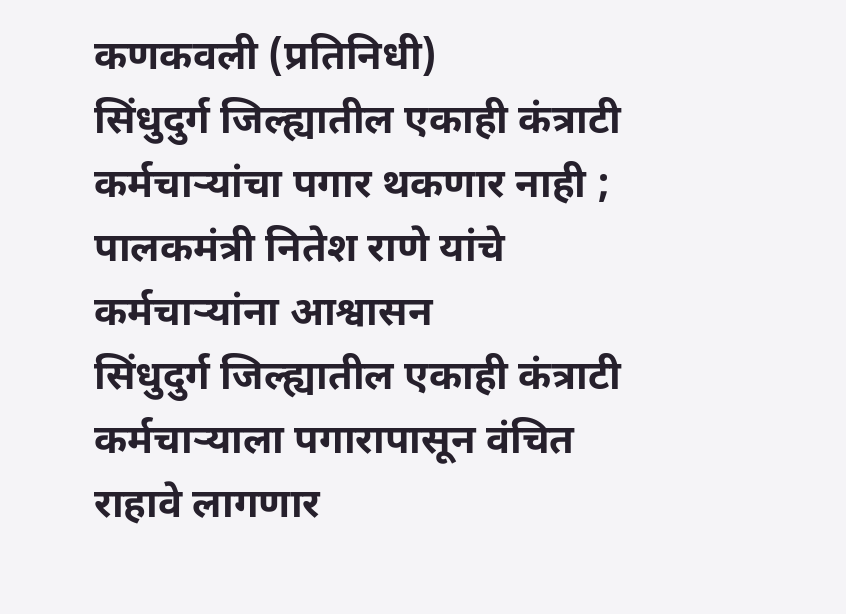कणकवली (प्रतिनिधी)
सिंधुदुर्ग जिल्ह्यातील एकाही कंत्राटी कर्मचाऱ्यांचा पगार थकणार नाही ; पालकमंत्री नितेश राणे यांचे कर्मचाऱ्यांना आश्वासन
सिंधुदुर्ग जिल्ह्यातील एकाही कंत्राटी कर्मचाऱ्याला पगारापासून वंचित राहावे लागणार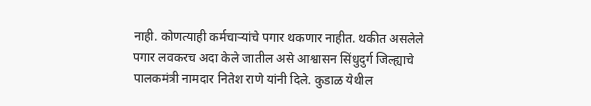नाही. कोणत्याही कर्मचाऱ्यांचे पगार थकणार नाहीत. थकीत असलेले पगार लवकरच अदा केले जातील असे आश्वासन सिंधुदुर्ग जिल्ह्याचे पालकमंत्री नामदार नितेश राणे यांनी दिले. कुडाळ येथील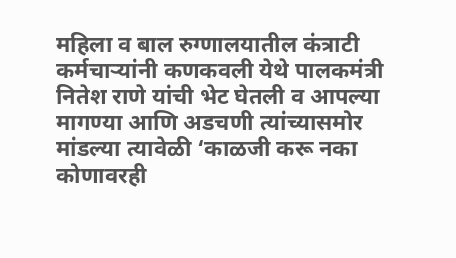महिला व बाल रुग्णालयातील कंत्राटी कर्मचाऱ्यांनी कणकवली येथे पालकमंत्री नितेश राणे यांची भेट घेतली व आपल्या मागण्या आणि अडचणी त्यांच्यासमोर मांडल्या त्यावेळी ‘काळजी करू नका कोणावरही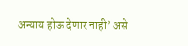अन्याय होऊ देणार नाही’ असे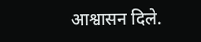आश्वासन दिले.